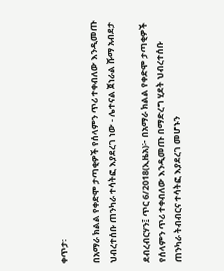ቀጥታ፡

በአማራ ክልል የቀድሞ ታጣቂዎች የሰላምን ጥሪ ተቀብለው እንዲመጡ ህብረተሰቡ ጠንካራ ተሳትፎ እያደረገ ነው - ሌተናል ጀነራል ሹማ አብደታ

ደብረብርሃን፤ ጥር 6/2018(ኢዜአ)፦ በአማራ ክልል የቀድሞ ታጣቂዎች የሰላምን ጥሪ ተቀብለው እንዲመጡ በማድረግ ሂደት ህብረተሰቡ ጠንካራ ትብብርና ተሳትፎ እያደረገ መሆኑን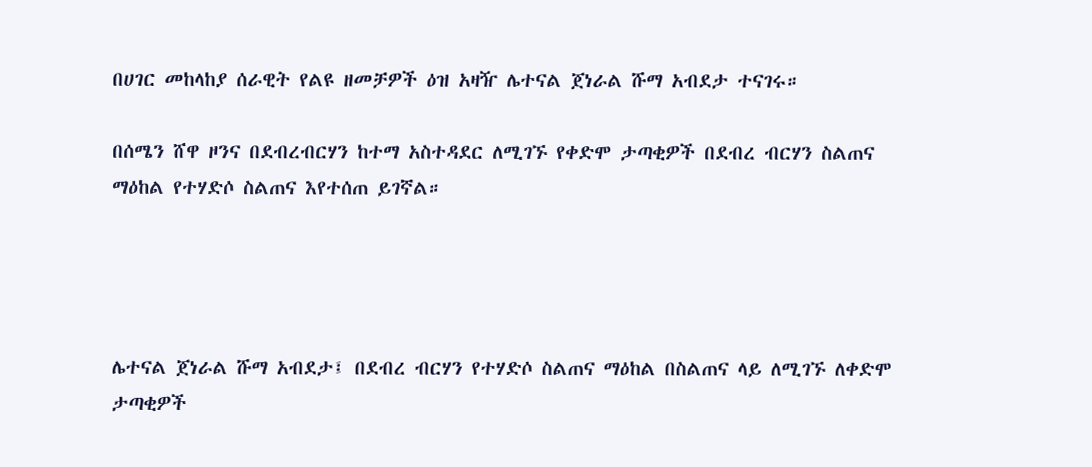በሀገር መከላከያ ሰራዊት የልዩ ዘመቻዎች ዕዝ አዛዥ ሌተናል ጀነራል ሹማ አብደታ ተናገሩ።

በሰሜን ሸዋ ዞንና በደብረብርሃን ከተማ አስተዳደር ለሚገኙ የቀድሞ ታጣቂዎች በደብረ ብርሃን ስልጠና ማዕከል የተሃድሶ ስልጠና እየተሰጠ ይገኛል።




ሌተናል ጀነራል ሹማ አብደታ፤ በደብረ ብርሃን የተሃድሶ ስልጠና ማዕከል በስልጠና ላይ ለሚገኙ ለቀድሞ ታጣቂዎች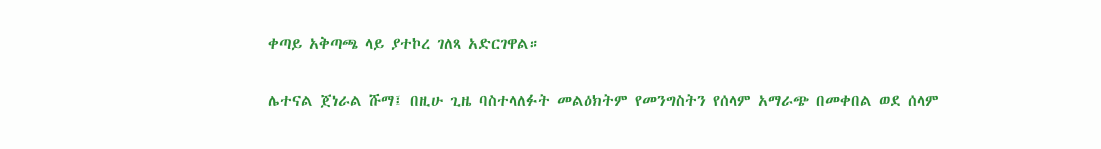ቀጣይ አቅጣጫ ላይ ያተኮረ ገለጻ አድርገዋል።

ሌተናል ጀነራል ሹማ፤ በዚሁ ጊዜ ባስተላለፉት መልዕክትም የመንግስትን የሰላም አማራጭ በመቀበል ወደ ሰላም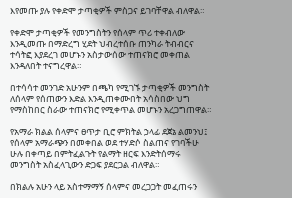እየመጡ ያሉ የቀድሞ ታጣቂዎች ምስጋና ይገባቸዋል ብለዋል።

የቀድሞ ታጣቂዎች የመንግስትን የሰላም ጥሪ ተቀብለው እንዲመጡ በማድረግ ሂደት ህብረተሰቡ ጠንካራ ትብብርና ተሳትፎ እያደረገ መሆኑን አስታውሰው ተጠናክሮ መቀጠል እንዳለበት ተናግረዋል።

በተሳሳተ መንገድ አሁንም በጫካ የሚገኙ ታጣቂዎች መንግስት ለሰላም የሰጠውን እድል እንዲጠቀሙበት አሳስበው ህግ የማስከበር ስራው ተጠናክሮ የሚቀጥል መሆኑን አረጋግጠዋል።

የአማራ ክልል ሰላምና ፀጥታ ቢሮ ምክትል ኃላፊ ደጀኔ ልመንህ፤ የሰላም አማራጭን በመቀበል ወደ ተሃድሶ ስልጠና የገባችሁ ሁሉ በቀጣይ በምትፈልጉት የልማት ዘርፍ እንድትሰማሩ መንግስት አስፈላጊውን ድጋፍ ያደርጋል ብለዋል።

በክልሉ አሁን ላይ አስተማማኝ ሰላምና መረጋጋት መፈጠሩን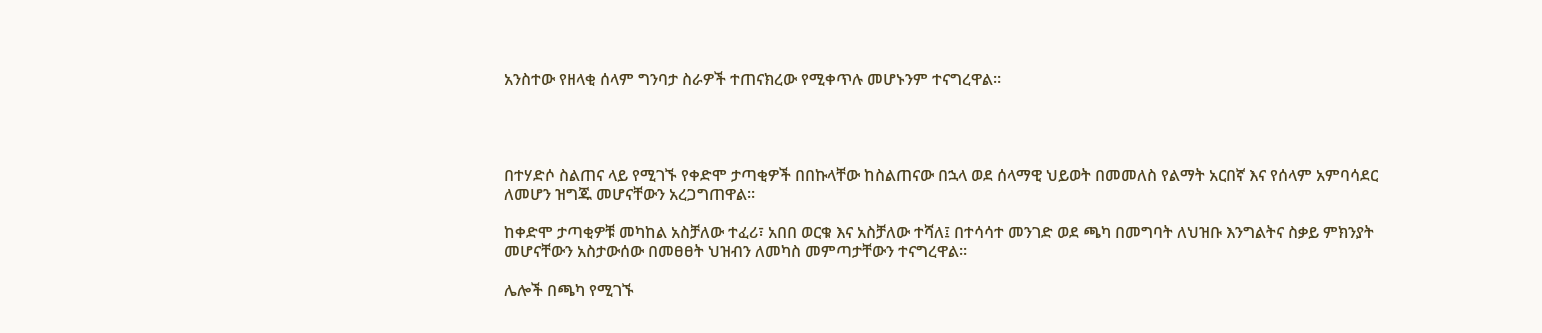አንስተው የዘላቂ ሰላም ግንባታ ስራዎች ተጠናክረው የሚቀጥሉ መሆኑንም ተናግረዋል።




በተሃድሶ ስልጠና ላይ የሚገኙ የቀድሞ ታጣቂዎች በበኩላቸው ከስልጠናው በኋላ ወደ ሰላማዊ ህይወት በመመለስ የልማት አርበኛ እና የሰላም አምባሳደር ለመሆን ዝግጁ መሆናቸውን አረጋግጠዋል።

ከቀድሞ ታጣቂዎቹ መካከል አስቻለው ተፈሪ፣ አበበ ወርቁ እና አስቻለው ተሻለ፤ በተሳሳተ መንገድ ወደ ጫካ በመግባት ለህዝቡ እንግልትና ስቃይ ምክንያት መሆናቸውን አስታውሰው በመፀፀት ህዝብን ለመካስ መምጣታቸውን ተናግረዋል።

ሌሎች በጫካ የሚገኙ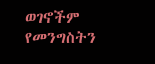ወገኖችም የመንግስትን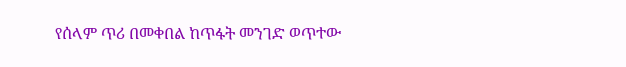የሰላም ጥሪ በመቀበል ከጥፋት መንገድ ወጥተው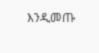እንዲመጡ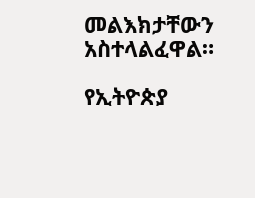መልእክታቸውን አስተላልፈዋል።

የኢትዮጵያ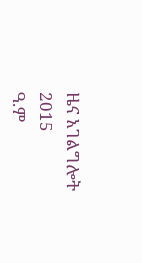ዜና አገልግሎት
2015
ዓ.ም